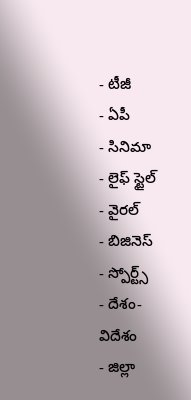- టీజీ
- ఏపీ
- సినిమా
- లైఫ్ స్టైల్
- వైరల్
- బిజినెస్
- స్పోర్ట్స్
- దేశం-విదేశం
- జిల్లా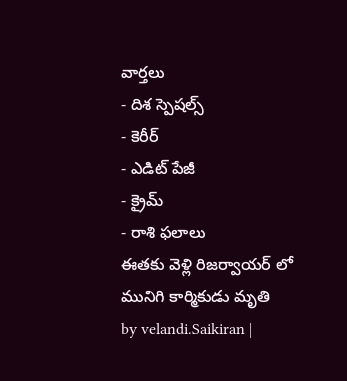వార్తలు
- దిశ స్పెషల్స్
- కెరీర్
- ఎడిట్ పేజీ
- క్రైమ్
- రాశి ఫలాలు
ఈతకు వెళ్లి రిజర్వాయర్ లో మునిగి కార్మికుడు మృతి
by velandi.Saikiran |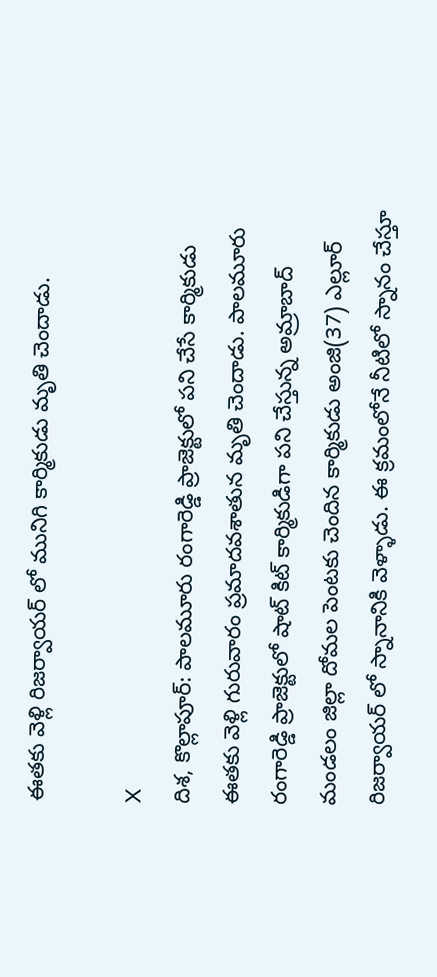ఈతకు వెళ్లి రిజర్వాయర్ లో మునిగి కార్మికుడు మృతి చెందాడు.

X
దిశ, కొల్లాపూర్: పాలమూరు రంగారెడ్డి ప్రాజెక్టులో పని చేసే కార్మికుడు ఈతకు వెళ్లి గురువారం ప్రమాదవశాతున మృతి చెందాడు. పాలమూరు రంగారెడ్డి ప్రాజెక్టులో షాట్ కిట్ కార్మికుడిగా పని చేస్తున్న అమ్రాబాద్ మండలం జిల్లా దోమల పెంటకు చెందిన కార్మికుడు అంజి(37) ఎల్లూర్ రిజర్వాయర్ లో స్నానానికి వెళ్ళాడు. ఈ క్రమంలోనే నీటిలో స్నానం చేస్తూ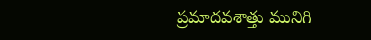ప్రమాదవశాత్తు మునిగి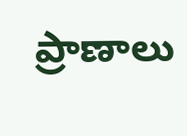ప్రాణాలు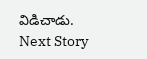విడిచాడు.
Next Story